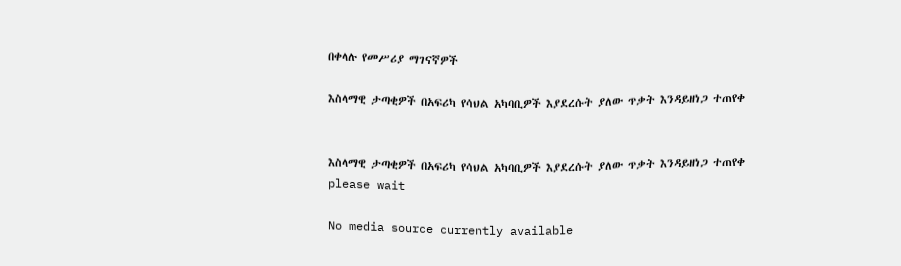በቀላሉ የመሥሪያ ማገናኛዎች

እስላማዊ ታጣቂዎች በአፍሪካ የሳህል አካባቢዎች እያደረሱት ያለው ጥቃት እንዳይዘነጋ ተጠየቀ


እስላማዊ ታጣቂዎች በአፍሪካ የሳህል አካባቢዎች እያደረሱት ያለው ጥቃት እንዳይዘነጋ ተጠየቀ
please wait

No media source currently available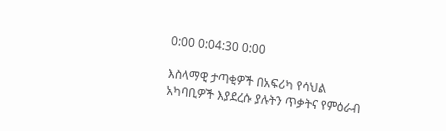0:00 0:04:30 0:00

እስላማዊ ታጣቂዎች በአፍሪካ የሳህል አካባቢዎች እያደረሱ ያሉትን ጥቃትና የምዕራብ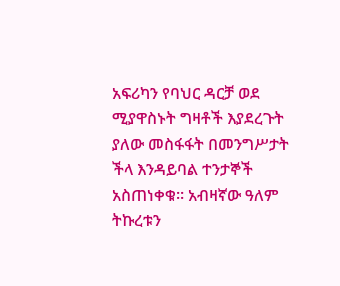አፍሪካን የባህር ዳርቻ ወደ ሚያዋስኑት ግዛቶች እያደረጉት ያለው መስፋፋት በመንግሥታት ችላ እንዳይባል ተንታኞች አስጠነቀቁ። አብዛኛው ዓለም ትኩረቱን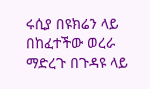ሩሲያ በዩክሬን ላይ በከፈተችው ወረራ ማድረጉ በጉዳዩ ላይ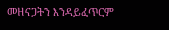መዘናጋትን እንዳይፈጥርም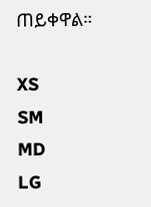ጠይቀዋል።

XS
SM
MD
LG